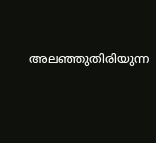അലഞ്ഞുതിരിയുന്ന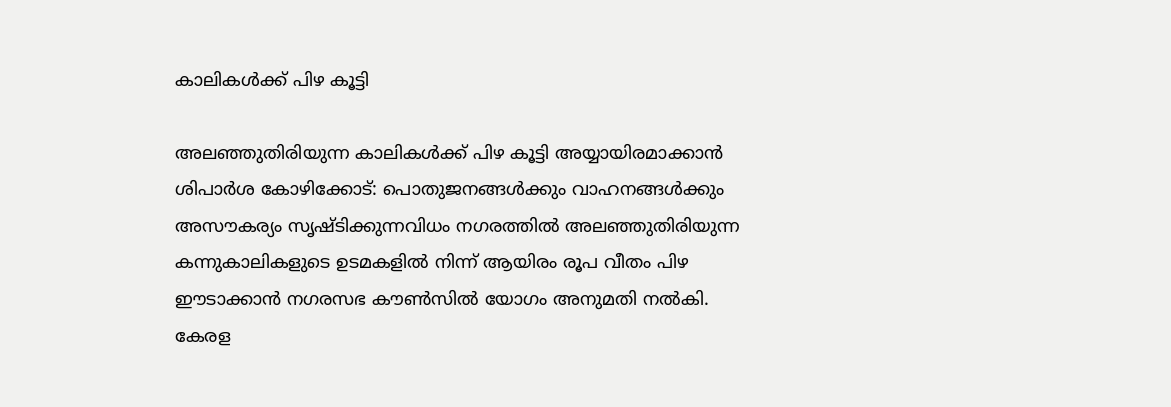കാലികൾക്ക് പിഴ കൂട്ടി

അലഞ്ഞുതിരിയുന്ന കാലികൾക്ക് പിഴ കൂട്ടി അയ്യായിരമാക്കാൻ ശിപാർശ കോഴിക്കോട്: പൊതുജനങ്ങൾക്കും വാഹനങ്ങൾക്കും അസൗകര്യം സൃഷ്ടിക്കുന്നവിധം നഗരത്തിൽ അലഞ്ഞുതിരിയുന്ന കന്നുകാലികളുടെ ഉടമകളിൽ നിന്ന് ആയിരം രൂപ വീതം പിഴ ഈടാക്കാൻ നഗരസഭ കൗൺസിൽ യോഗം അനുമതി നൽകി. കേരള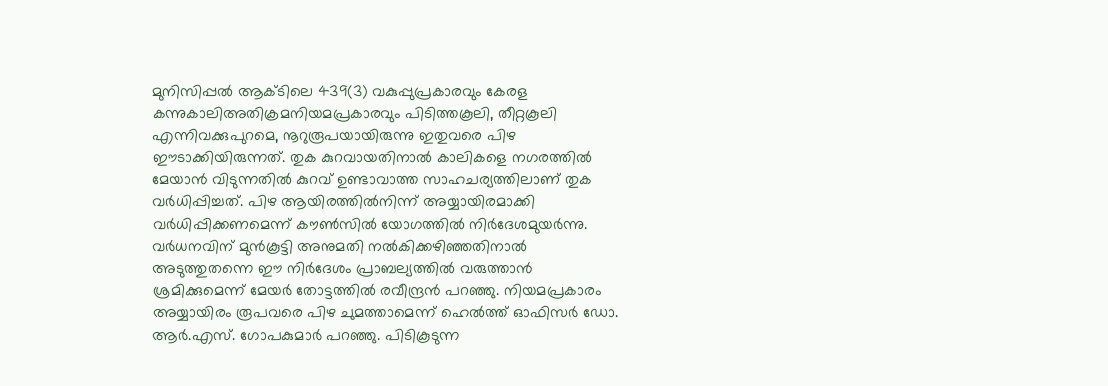മുനിസിപ്പൽ ആക്ടിലെ 439(3) വകുപ്പുപ്രകാരവും കേരള കന്നുകാലിഅതിക്രമനിയമപ്രകാരവും പിടിത്തകൂലി, തീറ്റകൂലി എന്നിവക്കുപുറമെ, നൂറുരൂപയായിരുന്നു ഇതുവരെ പിഴ ഈടാക്കിയിരുന്നത്. തുക കുറവായതിനാൽ കാലികളെ നഗരത്തിൽ മേയാൻ വിടുന്നതിൽ കുറവ് ഉണ്ടാവാത്ത സാഹചര്യത്തിലാണ് തുക വർധിപ്പിച്ചത്. പിഴ ആയിരത്തിൽനിന്ന് അയ്യായിരമാക്കി വർധിപ്പിക്കണമെന്ന് കൗൺസിൽ യോഗത്തിൽ നിർദേശമുയർന്നു. വർധനവിന് മുൻകൂട്ടി അനുമതി നൽകിക്കഴിഞ്ഞതിനാൽ അടുത്തുതന്നെ ഈ നിർദേശം പ്രാബല്യത്തിൽ വരുത്താൻ ശ്രമിക്കുമെന്ന് മേയർ തോട്ടത്തിൽ രവീന്ദ്രൻ പറഞ്ഞു. നിയമപ്രകാരം അയ്യായിരം രൂപവരെ പിഴ ചുമത്താമെന്ന് ഹെൽത്ത് ഓഫിസർ ഡോ. ആർ.എസ്. ഗോപകുമാർ പറഞ്ഞു. പിടികൂടുന്ന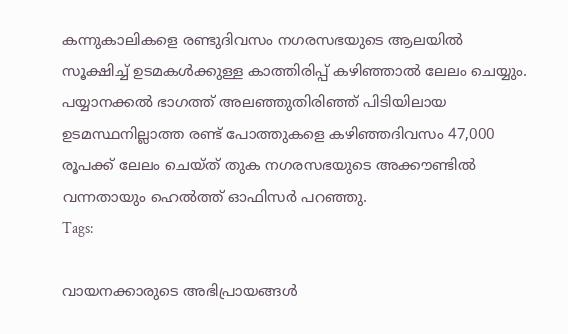കന്നുകാലികളെ രണ്ടുദിവസം നഗരസഭയുടെ ആലയിൽ സൂക്ഷിച്ച് ഉടമകൾക്കുള്ള കാത്തിരിപ്പ് കഴിഞ്ഞാൽ ലേലം ചെയ്യും. പയ്യാനക്കൽ ഭാഗത്ത് അലഞ്ഞുതിരിഞ്ഞ് പിടിയിലായ ഉടമസ്ഥനില്ലാത്ത രണ്ട് പോത്തുകളെ കഴിഞ്ഞദിവസം 47,000 രൂപക്ക് ലേലം ചെയ്ത് തുക നഗരസഭയുടെ അക്കൗണ്ടിൽ വന്നതായും ഹെൽത്ത് ഓഫിസർ പറഞ്ഞു.
Tags:

വായനക്കാരുടെ അഭിപ്രായങ്ങള്‍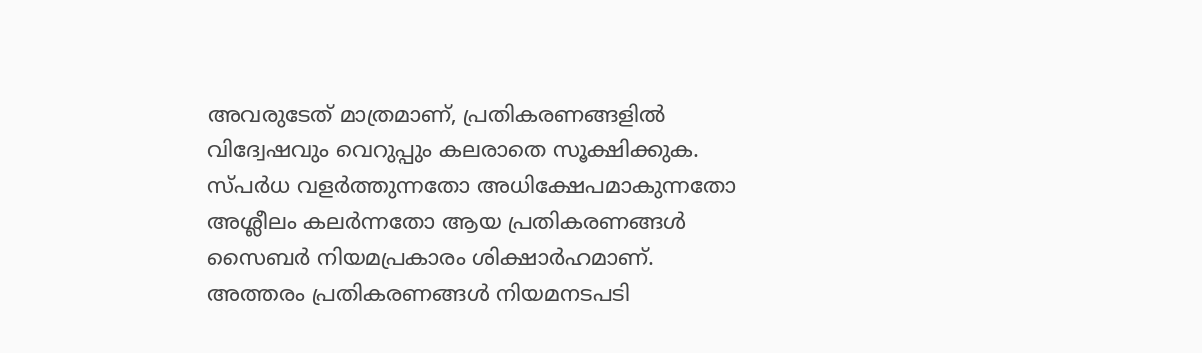അവരുടേത് മാത്രമാണ്, പ്രതികരണങ്ങളിൽ വിദ്വേഷവും വെറുപ്പും കലരാതെ സൂക്ഷിക്കുക. സ്പർധ വളർത്തുന്നതോ അധിക്ഷേപമാകുന്നതോ അശ്ലീലം കലർന്നതോ ആയ പ്രതികരണങ്ങൾ സൈബർ നിയമപ്രകാരം ശിക്ഷാർഹമാണ്. അത്തരം പ്രതികരണങ്ങൾ നിയമനടപടി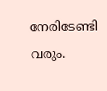നേരിടേണ്ടി വരും.